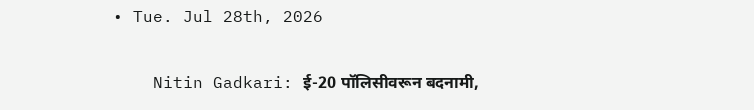• Tue. Jul 28th, 2026

    Nitin Gadkari: ई-20 पॉलिसीवरून बदनामी,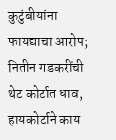कुटुंबीयांना फायद्याचा आरोप; नितीन गडकरींची थेट कोर्टात धाव, हायकोर्टाने काय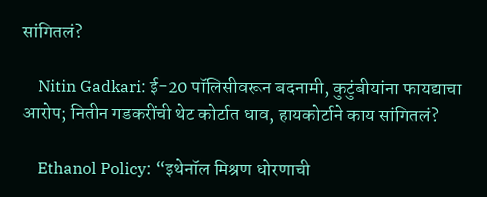सांगितलं?

    Nitin Gadkari: ई-20 पॉलिसीवरून बदनामी, कुटुंबीयांना फायद्याचा आरोप; नितीन गडकरींची थेट कोर्टात धाव, हायकोर्टाने काय सांगितलं?

    Ethanol Policy: “इथेनॉल मिश्रण धोरणाची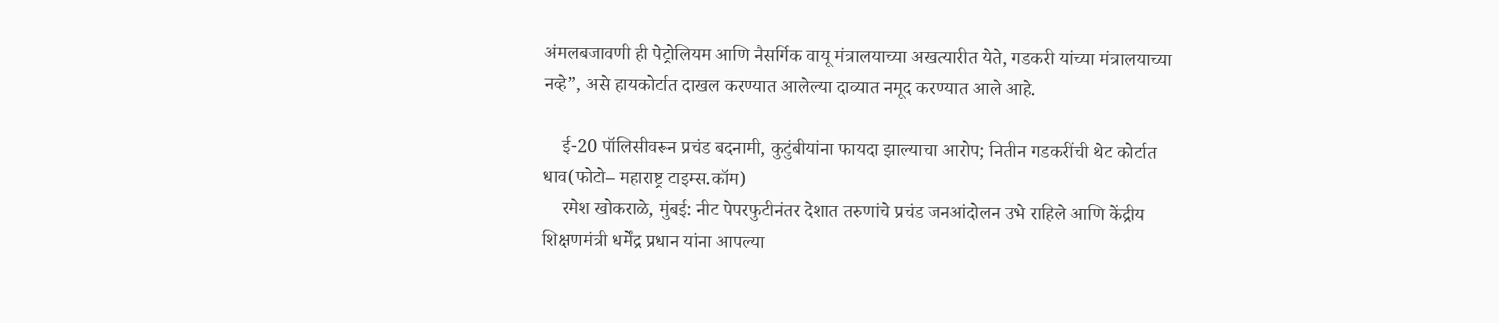अंमलबजावणी ही पेट्रोलियम आणि नैसर्गिक वायू मंत्रालयाच्या अखत्यारीत येते, गडकरी यांच्या मंत्रालयाच्या नव्हे”, असे हायकोर्टात दाखल करण्यात आलेल्या दाव्यात नमूद करण्यात आले आहे.

    ई-20 पॉलिसीवरून प्रचंड बदनामी, कुटुंबीयांना फायदा झाल्याचा आरोप; नितीन गडकरींची थेट कोर्टात धाव(फोटो– महाराष्ट्र टाइम्स.कॉम)
    रमेश खोकराळे, मुंबई: नीट पेपरफुटीनंतर देशात तरुणांचे प्रचंड जनआंदोलन उभे राहिले आणि केंद्रीय शिक्षणमंत्री धर्मेंद्र प्रधान यांना आपल्या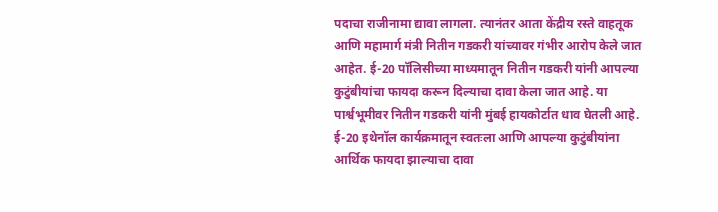पदाचा राजीनामा द्यावा लागला. त्यानंतर आता केंद्रीय रस्ते वाहतूक आणि महामार्ग मंत्री नितीन गडकरी यांच्यावर गंभीर आरोप केले जात आहेत. ई-20 पॉलिसीच्या माध्यमातून नितीन गडकरी यांनी आपल्या कुटुंबीयांचा फायदा करून दिल्याचा दावा केला जात आहे. या पार्श्वभूमीवर नितीन गडकरी यांनी मुंबई हायकोर्टात धाव घेतली आहे. ई-20 इथेनॉल कार्यक्रमातून स्वतःला आणि आपल्या कुटुंबीयांना आर्थिक फायदा झाल्याचा दावा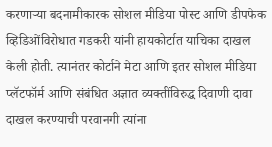करणाऱ्या बदनामीकारक सोशल मीडिया पोस्ट आणि डीपफेक व्हिडिओंविरोधात गडकरी यांनी हायकोर्टात याचिका दाखल केली होती. त्यानंतर कोर्टाने मेटा आणि इतर सोशल मीडिया प्लॅटफॉर्म आणि संबंधित अज्ञात व्यक्तींविरुद्ध दिवाणी दावा दाखल करण्याची परवानगी त्यांना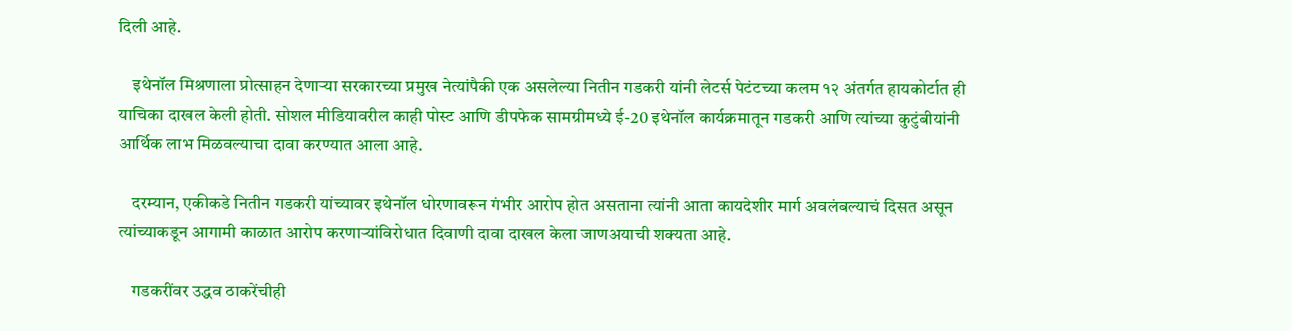दिली आहे.

    इथेनॉल मिश्रणाला प्रोत्साहन देणाऱ्या सरकारच्या प्रमुख नेत्यांपैकी एक असलेल्या नितीन गडकरी यांनी लेटर्स पेटंटच्या कलम १२ अंतर्गत हायकोर्टात ही याचिका दाखल केली होती. सोशल मीडियावरील काही पोस्ट आणि डीपफेक सामग्रीमध्ये ई-20 इथेनॉल कार्यक्रमातून गडकरी आणि त्यांच्या कुटुंबीयांनी आर्थिक लाभ मिळवल्याचा दावा करण्यात आला आहे.

    दरम्यान, एकीकडे नितीन गडकरी यांच्यावर इथेनॉल धोरणावरून गंभीर आरोप होत असताना त्यांनी आता कायदेशीर मार्ग अवलंबल्याचं दिसत असून त्यांच्याकडून आगामी काळात आरोप करणाऱ्यांविरोधात दिवाणी दावा दाखल केला जाणअयाची शक्यता आहे.

    गडकरींवर उद्धव ठाकरेंचीही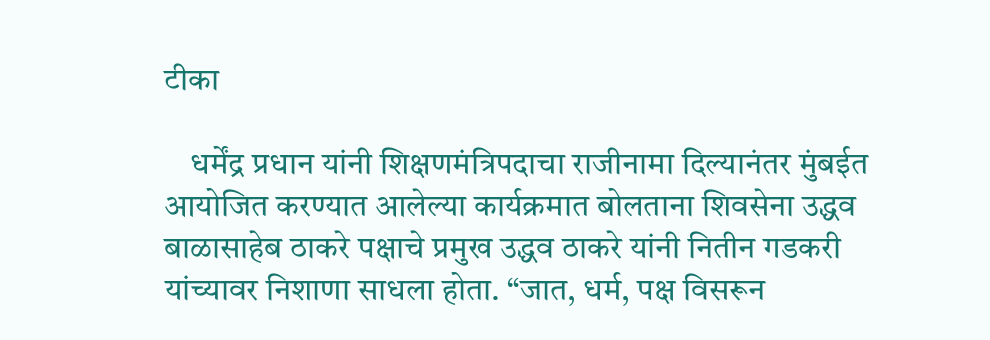टीका

    धर्मेंद्र प्रधान यांनी शिक्षणमंत्रिपदाचा राजीनामा दिल्यानंतर मुंबईत आयोजित करण्यात आलेल्या कार्यक्रमात बोलताना शिवसेना उद्धव बाळासाहेब ठाकरे पक्षाचे प्रमुख उद्धव ठाकरे यांनी नितीन गडकरी यांच्यावर निशाणा साधला होता. “जात, धर्म, पक्ष विसरून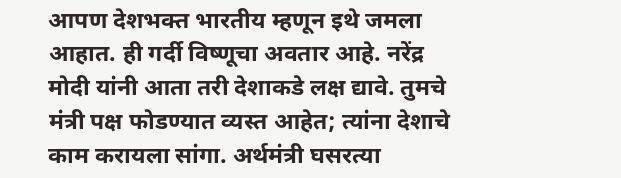आपण देशभक्त भारतीय म्हणून इथे जमला आहात. ही गर्दी विष्णूचा अवतार आहे. नरेंद्र मोदी यांनी आता तरी देशाकडे लक्ष द्यावे. तुमचे मंत्री पक्ष फोडण्यात व्यस्त आहेत; त्यांना देशाचे काम करायला सांगा. अर्थमंत्री घसरत्या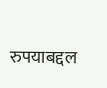रुपयाबद्दल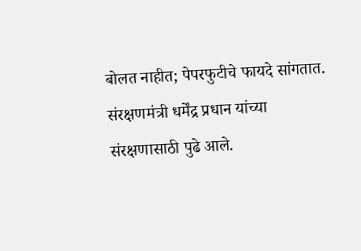बोलत नाहीत; पेपरफुटीचे फायदे सांगतात. संरक्षणमंत्री धर्मेंद्र प्रधान यांच्या संरक्षणासाठी पुढे आले.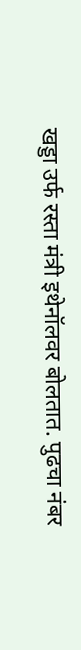खड्डा उर्फ रस्ता मंत्री इथेनॉलवर बोलतात. पुढचा नंबर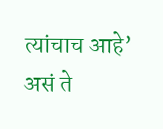त्यांचाच आहे’ असं ते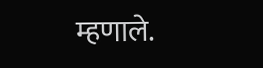म्हणाले.